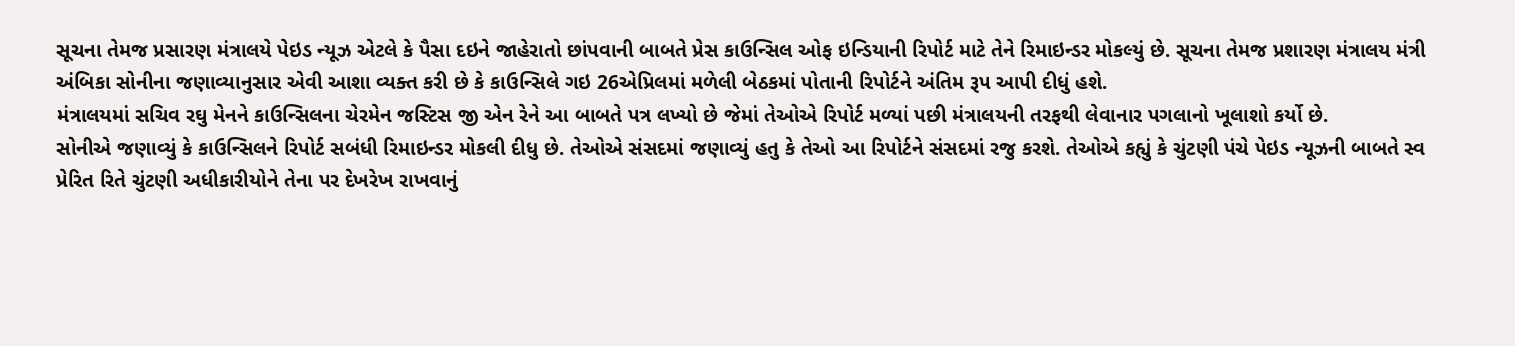સૂચના તેમજ પ્રસારણ મંત્રાલયે પેઇડ ન્યૂઝ એટલે કે પૈસા દઇને જાહેરાતો છાંપવાની બાબતે પ્રેસ કાઉન્સિલ ઓફ ઇન્ડિયાની રિપોર્ટ માટે તેને રિમાઇન્ડર મોકલ્યું છે. સૂચના તેમજ પ્રશારણ મંત્રાલય મંત્રી અંબિકા સોનીના જણાવ્યાનુસાર એવી આશા વ્યક્ત કરી છે કે કાઉન્સિલે ગઇ 26એપ્રિલમાં મળેલી બેઠકમાં પોતાની રિપોર્ટને અંતિમ રૂપ આપી દીધું હશે.
મંત્રાલયમાં સચિવ રઘુ મેનને કાઉન્સિલના ચેરમેન જસ્ટિસ જી એન રેને આ બાબતે પત્ર લખ્યો છે જેમાં તેઓએ રિપોર્ટ મળ્યાં પછી મંત્રાલયની તરફથી લેવાનાર પગલાનો ખૂલાશો કર્યો છે.
સોનીએ જણાવ્યું કે કાઉન્સિલને રિપોર્ટ સબંધી રિમાઇન્ડર મોકલી દીધુ છે. તેઓએ સંસદમાં જણાવ્યું હતુ કે તેઓ આ રિપોર્ટને સંસદમાં રજુ કરશે. તેઓએ કહ્યું કે ચુંટણી પંચે પેઇડ ન્યૂઝની બાબતે સ્વ પ્રેરિત રિતે ચુંટણી અધીકારીયોને તેના પર દેખરેખ રાખવાનું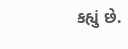કહ્યું છે.